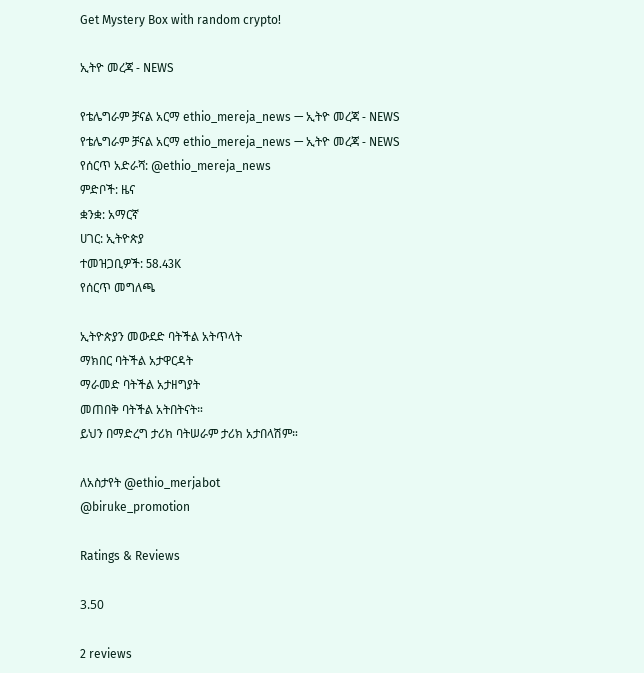Get Mystery Box with random crypto!

ኢትዮ መረጃ - NEWS

የቴሌግራም ቻናል አርማ ethio_mereja_news — ኢትዮ መረጃ - NEWS
የቴሌግራም ቻናል አርማ ethio_mereja_news — ኢትዮ መረጃ - NEWS
የሰርጥ አድራሻ: @ethio_mereja_news
ምድቦች: ዜና
ቋንቋ: አማርኛ
ሀገር: ኢትዮጵያ
ተመዝጋቢዎች: 58.43K
የሰርጥ መግለጫ

ኢትዮጵያን መውደድ ባትችል አትጥላት
ማክበር ባትችል አታዋርዳት
ማራመድ ባትችል አታዘግያት
መጠበቅ ባትችል አትበትናት።
ይህን በማድረግ ታሪክ ባትሠራም ታሪክ አታበላሽም።

ለአስታየት @ethio_merjabot
@biruke_promotion

Ratings & Reviews

3.50

2 reviews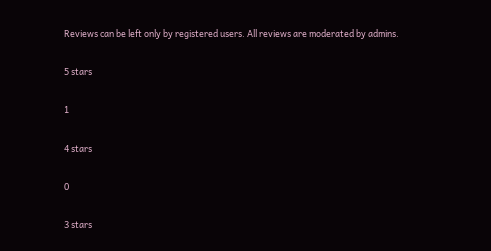Reviews can be left only by registered users. All reviews are moderated by admins.

5 stars

1

4 stars

0

3 stars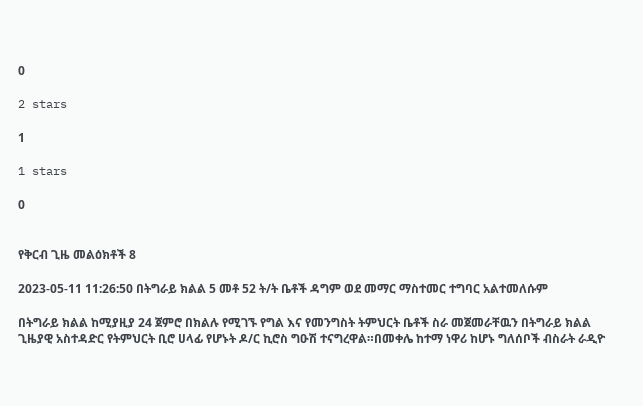0

2 stars

1

1 stars

0


የቅርብ ጊዜ መልዕክቶች 8

2023-05-11 11:26:50 በትግራይ ክልል 5 መቶ 52 ት/ት ቤቶች ዳግም ወደ መማር ማስተመር ተግባር አልተመለሱም

በትግራይ ክልል ከሚያዚያ 24 ጀምሮ በክልሉ የሚገኙ የግል እና የመንግስት ትምህርት ቤቶች ስራ መጀመራቸዉን በትግራይ ክልል ጊዜያዊ አስተዳድር የትምህርት ቢሮ ሀላፊ የሆኑት ዶ/ር ኪሮስ ግዑሽ ተናግረዋል።በመቀሌ ከተማ ነዋሪ ከሆኑ ግለሰቦች ብስራት ራዲዮ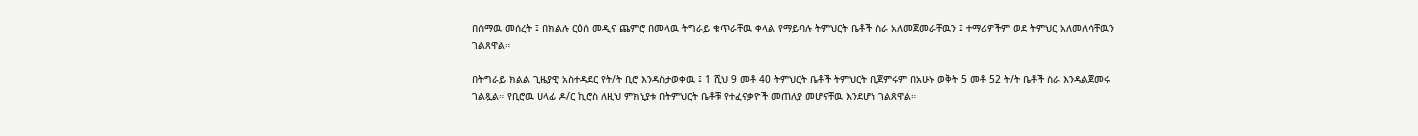በሰማዉ መሰረት ፤ በክልሉ ርዕሰ መዲና ጨምሮ በመላዉ ትግራይ ቁጥራቸዉ ቀላል የማይባሉ ትምህርት ቤቶች ስራ አለመጀመራቸዉን ፤ ተማሪዎችም ወደ ትምህር አለመለሳቸዉን  ገልጸዋል።

በትግራይ ክልል ጊዜያዊ አስተዳደር የት/ት ቢሮ እንዳስታወቀዉ ፤ 1 ሺህ 9 መቶ 40 ትምህርት ቤቶች ትምህርት ቢጀምሩም በአሁኑ ወቅት 5 መቶ 52 ት/ት ቤቶች ስራ እንዳልጀመሩ ገልጿል። የቢሮዉ ሀላፊ ዶ/ር ኪሮስ ለዚህ ምክኒያቱ በትምህርት ቤቶቹ የተፈናቃዮች መጠለያ መሆናቸዉ እንደሆነ ገልጸዋል።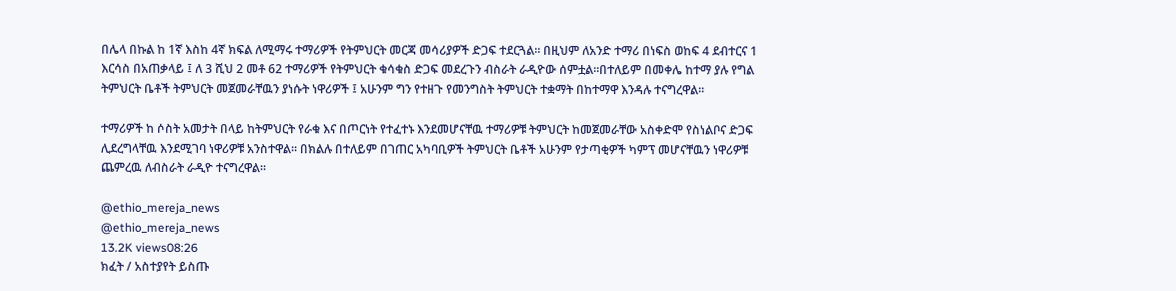በሌላ በኩል ከ 1ኛ እስከ 4ኛ ክፍል ለሚማሩ ተማሪዎች የትምህርት መርጃ መሳሪያዎች ድጋፍ ተደርጓል። በዚህም ለአንድ ተማሪ በነፍስ ወከፍ 4 ደብተርና 1 እርሳስ በአጠቃላይ ፤ ለ 3 ሺህ 2 መቶ 62 ተማሪዎች የትምህርት ቁሳቁስ ድጋፍ መደረጉን ብስራት ራዲዮው ሰምቷል።በተለይም በመቀሌ ከተማ ያሉ የግል ትምህርት ቤቶች ትምህርት መጀመራቸዉን ያነሱት ነዋሪዎች ፤ አሁንም ግን የተዘጉ የመንግስት ትምህርት ተቋማት በከተማዋ እንዳሉ ተናግረዋል።

ተማሪዎች ከ ሶስት አመታት በላይ ከትምህርት የራቁ እና በጦርነት የተፈተኑ እንደመሆናቸዉ ተማሪዎቹ ትምህርት ከመጀመራቸው አስቀድሞ የስነልቦና ድጋፍ ሊደረግላቸዉ እንደሚገባ ነዋሪዎቹ አንስተዋል። በክልሉ በተለይም በገጠር አካባቢዎች ትምህርት ቤቶች አሁንም የታጣቂዎች ካምፕ መሆናቸዉን ነዋሪዎቹ ጨምረዉ ለብስራት ራዲዮ ተናግረዋል።

@ethio_mereja_news
@ethio_mereja_news
13.2K views08:26
ክፈት / አስተያየት ይስጡ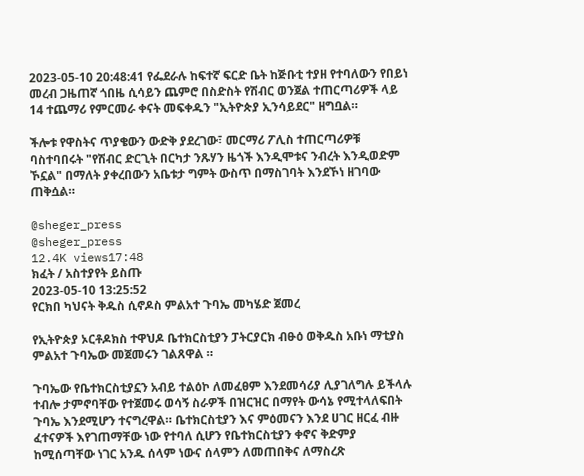2023-05-10 20:48:41 የፌደራሉ ከፍተኛ ፍርድ ቤት ከጅቡቲ ተያዘ የተባለውን የበይነ መረብ ጋዜጠኛ ጎበዜ ሲሳይን ጨምሮ በስድስት የሽብር ወንጀል ተጠርጣሪዎች ላይ 14 ተጨማሪ የምርመራ ቀናት መፍቀዱን "ኢትዮጵያ ኢንሳይደር" ዘግቧል።

ችሎቱ የዋስትና ጥያቄውን ውድቅ ያደረገው፣ መርማሪ ፖሊስ ተጠርጣሪዎቹ ባስተባበሩት "የሽብር ድርጊት በርካታ ንጹሃን ዜጎች እንዲሞቱና ንብረት እንዲወድም ኾኗል" በማለት ያቀረበውን አቤቱታ ግምት ውስጥ በማስገባት እንደኾነ ዘገባው ጠቅሷል።

@sheger_press
@sheger_press
12.4K views17:48
ክፈት / አስተያየት ይስጡ
2023-05-10 13:25:52
የርክበ ካህናት ቅዱስ ሲኖዶስ ምልአተ ጉባኤ መካሄድ ጀመረ

የኢትዮጵያ ኦርቶዶክስ ተዋህዶ ቤተክርስቲያን ፓትርያርክ ብፁዕ ወቅዱስ አቡነ ማቲያስ ምልአተ ጉባኤው መጀመሩን ገልጸዋል ።

ጉባኤው የቤተክርስቲያኗን አብይ ተልዕኮ ለመፈፀም እንደመሳሪያ ሊያገለግሉ ይችላሉ ተብሎ ታምኖባቸው የተጀመሩ ወሳኝ ስራዎች በዝርዝር በማየት ውሳኔ የሚተላለፍበት ጉባኤ እንደሚሆን ተናግረዋል። ቤተክርስቲያን እና ምዕመናን እንደ ሀገር ዘርፈ ብዙ ፈተናዎች እየገጠማቸው ነው የተባለ ሲሆን የቤተክርስቲያን ቀኖና ቅድምያ ከሚሰጣቸው ነገር አንዱ ሰላም ነውና ሰላምን ለመጠበቅና ለማስረጽ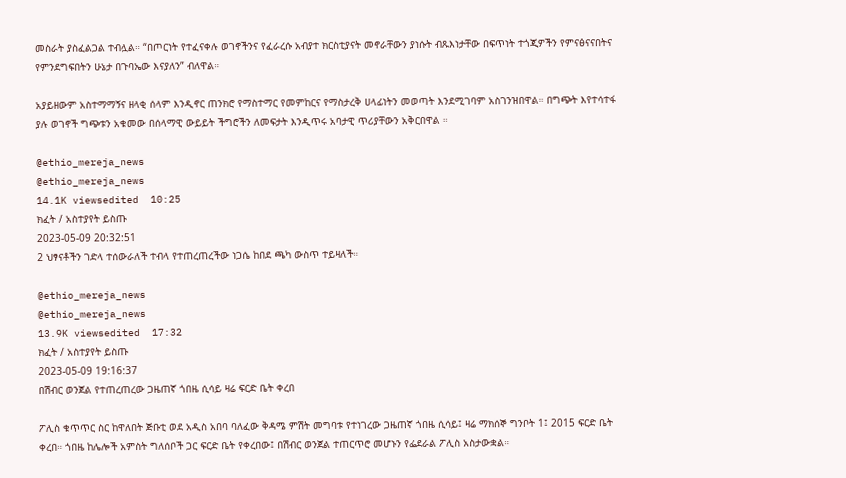መስራት ያስፈልጋል ተብሏል። “በጦርነት የተፈናቀሉ ወገኖችንና የፈራረሱ አብያተ ክርስቲያናት መኖራቸውን ያነሱት ብጹእነታቸው በፍጥነት ተጎጂዎችን የምናፅናናበትና የምንደግፍበትን ሁኔታ በጉባኤው እናያለን” ብለዋል።

አያይዘውም አስተማማኝና ዘላቂ ሰላም እንዲኖር ጠንክሮ የማስተማር የመምከርና የማስታረቅ ሀላፊነትን መወጣት እንደሚገባም አስገንዝበዋል። በግጭት እየተሳተፋ ያሉ ወገኖች ግጭቱን አቁመው በሰላማዊ ውይይት ችግሮችን ለመፍታት እንዲጥሩ አባታዊ ጥሪያቸውን አቅርበዋል ።

@ethio_mereja_news
@ethio_mereja_news
14.1K viewsedited  10:25
ክፈት / አስተያየት ይስጡ
2023-05-09 20:32:51
2 ህፃናቶችን ገድላ ተሰውራለች ተብላ የተጠረጠረችው ነጋሴ ከበደ ጫካ ውስጥ ተይዛለች።

@ethio_mereja_news
@ethio_mereja_news
13.9K viewsedited  17:32
ክፈት / አስተያየት ይስጡ
2023-05-09 19:16:37
በሽብር ወንጀል የተጠረጠረው ጋዜጠኛ ጎበዜ ሲሳይ ዛሬ ፍርድ ቤት ቀረበ

ፖሊስ ቁጥጥር ስር ከዋለበት ጅቡቲ ወደ አዲስ አበባ ባለፈው ቅዳሜ ምሽት መግባቱ የተነገረው ጋዜጠኛ ጎበዜ ሲሳይ፤ ዛሬ ማክሰኞ ግንቦት 1፤ 2015 ፍርድ ቤት ቀረበ። ጎበዜ ከሌሎች አምስት ግለሰቦች ጋር ፍርድ ቤት የቀረበው፤ በሽብር ወንጀል ተጠርጥሮ መሆኑን የፌደራል ፖሊስ አስታውቋል።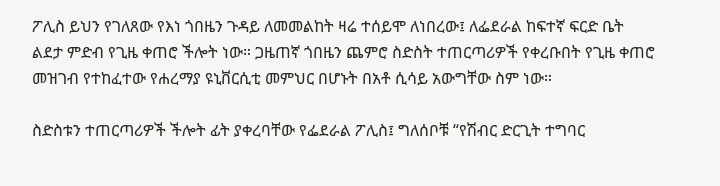ፖሊስ ይህን የገለጸው የእነ ጎበዜን ጉዳይ ለመመልከት ዛሬ ተሰይሞ ለነበረው፤ ለፌደራል ከፍተኛ ፍርድ ቤት ልደታ ምድብ የጊዜ ቀጠሮ ችሎት ነው። ጋዜጠኛ ጎበዜን ጨምሮ ስድስት ተጠርጣሪዎች የቀረቡበት የጊዜ ቀጠሮ መዝገብ የተከፈተው የሐረማያ ዩኒቨርሲቲ መምህር በሆኑት በአቶ ሲሳይ አውግቸው ስም ነው።

ስድስቱን ተጠርጣሪዎች ችሎት ፊት ያቀረባቸው የፌደራል ፖሊስ፤ ግለሰቦቹ “የሽብር ድርጊት ተግባር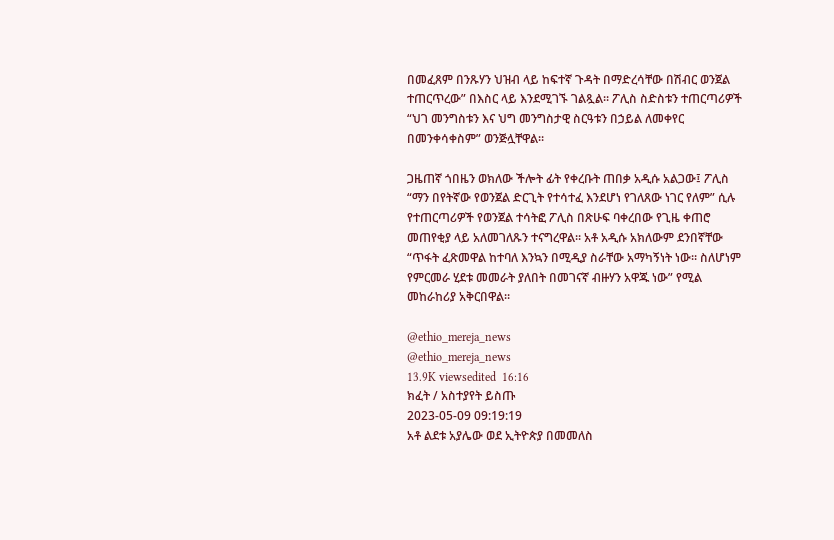በመፈጸም በንጹሃን ህዝብ ላይ ከፍተኛ ጉዳት በማድረሳቸው በሽብር ወንጀል ተጠርጥረው” በእስር ላይ እንደሚገኙ ገልጿል። ፖሊስ ስድስቱን ተጠርጣሪዎች “ህገ መንግስቱን እና ህግ መንግስታዊ ስርዓቱን በኃይል ለመቀየር በመንቀሳቀስም” ወንጅሏቸዋል።

ጋዜጠኛ ጎበዜን ወክለው ችሎት ፊት የቀረቡት ጠበቃ አዲሱ አልጋው፤ ፖሊስ “ማን በየትኛው የወንጀል ድርጊት የተሳተፈ እንደሆነ የገለጸው ነገር የለም” ሲሉ የተጠርጣሪዎች የወንጀል ተሳትፎ ፖሊስ በጽሁፍ ባቀረበው የጊዜ ቀጠሮ መጠየቂያ ላይ አለመገለጹን ተናግረዋል። አቶ አዲሱ አክለውም ደንበኛቸው “ጥፋት ፈጽመዋል ከተባለ እንኳን በሚዲያ ስራቸው አማካኝነት ነው። ስለሆነም የምርመራ ሂደቱ መመራት ያለበት በመገናኛ ብዙሃን አዋጁ ነው” የሚል መከራከሪያ አቅርበዋል።

@ethio_mereja_news
@ethio_mereja_news
13.9K viewsedited  16:16
ክፈት / አስተያየት ይስጡ
2023-05-09 09:19:19
አቶ ልደቱ አያሌው ወደ ኢትዮጵያ በመመለስ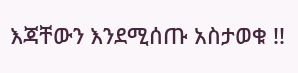እጃቸውን እንደሚሰጡ አስታወቁ !!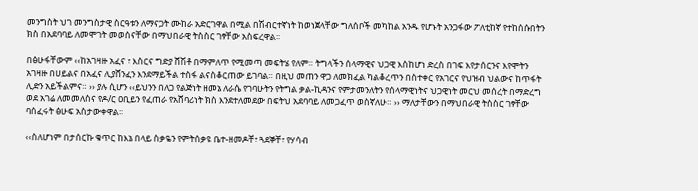መንግስት ህገ መንግስታዊ ስርዓቱን ለማናጋት ሙከራ አድርገዋል በሚል በሽብርተኛነት ከወነጀላቸው ግለሰቦች መካከል አንዱ የሆኑት አንጋፋው ፖለቲከኛ የተከሰሱበትን ክስ በአደባባይ ለመሞገት መወሰናቸው በማህበራዊ ትስስር ገፃቸው አስፍረዋል፡፡

በፅሁፋቸውም ‹‹ከአገዛዙ አፈና ፣ እስርና ግድያ ሸሽቶ በማምለጥ የሚመጣ መፍትሄ የለም። ትግላችን ሰላማዊና ህጋዊ እስከሆነ ድረስ በገፍ እየታሰርንና እየሞትን አገዛዙ በሀይልና በአፈና ሊያሸንፈን እንደማይችል ተስፋ ልናስቆርጠው ይገባል። በዚህ መጠን ዋጋ ለመክፈል ካልቆረጥን በስተቀር የአገርና የህዝብ ህልውና ከጥፋት ሊድን አይችልምና። ›› ያሉ ሲሆን ‹‹ይህንን በለጋ የልጅነት ዘመኔ ለራሴ የገባሁትን የትግል ቃል-ኪዳንና የምታመንለትን የሰላማዊነትና ህጋዊነት መርህ መሰረት በማድረግ ወደ አገሬ ለመመለስና የዶ/ር ዐቢይን የፈጠራ የአሸባሪነት ክስ እንደተለመደው በፍትህ አደባባይ ለመጋፈጥ ወስኛለሁ። ›› ማለታቸውን በማህበራዊ ትስስር ገፃቸው ባሰፈሩት ፅሁፍ አስታውቀዋል፡፡

‹‹ስለሆነም በታሰርኩ ቁጥር ከእኔ በላይ ስቃዬን የምትሰቃዩ ቤተ-ዘመዶቸ፣ ጓደኞቸ፣ የሃሳብ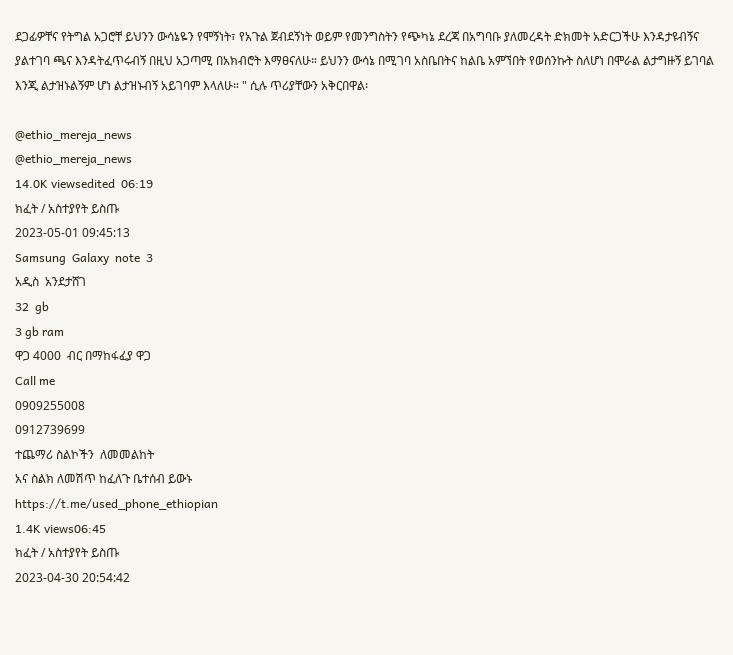ደጋፊዎቸና የትግል አጋሮቸ ይህንን ውሳኔዬን የሞኝነት፣ የአጉል ጀብደኝነት ወይም የመንግስትን የጭካኔ ደረጃ በአግባቡ ያለመረዳት ድክመት አድርጋችሁ እንዳታዩብኝና ያልተገባ ጫና እንዳትፈጥሩብኝ በዚህ አጋጣሚ በአክብሮት እማፀናለሁ። ይህንን ውሳኔ በሚገባ አስቤበትና ከልቤ አምኘበት የወሰንኩት ስለሆነ በሞራል ልታግዙኝ ይገባል እንጂ ልታዝኑልኝም ሆነ ልታዝኑብኝ አይገባም እላለሁ። " ሲሉ ጥሪያቸውን አቅርበዋል፡

@ethio_mereja_news
@ethio_mereja_news
14.0K viewsedited  06:19
ክፈት / አስተያየት ይስጡ
2023-05-01 09:45:13
Samsung  Galaxy  note  3
አዲስ  አንደታሸገ
32  gb
3 gb ram
ዋጋ 4000  ብር በማከፋፈያ ዋጋ
Call me
0909255008
0912739699
ተጨማሪ ስልኮችን  ለመመልከት
አና ስልክ ለመሽጥ ከፈለጉ ቤተሰብ ይውኑ
https://t.me/used_phone_ethiopian
1.4K views06:45
ክፈት / አስተያየት ይስጡ
2023-04-30 20:54:42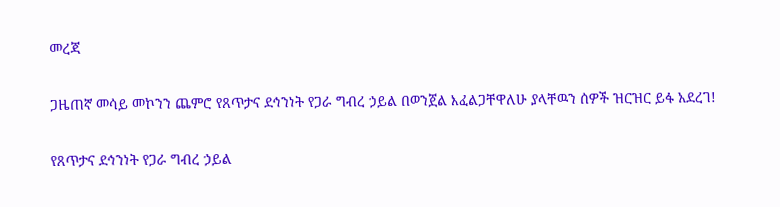መረጃ

ጋዜጠኛ መሳይ መኮንን ጨምሮ የጸጥታና ደኅንነት የጋራ ግብረ ኃይል በወንጀል እፈልጋቸዋለሁ ያላቸዉን ሰዎች ዝርዝር ይፋ አደረገ!

የጸጥታና ደኅንነት የጋራ ግብረ ኃይል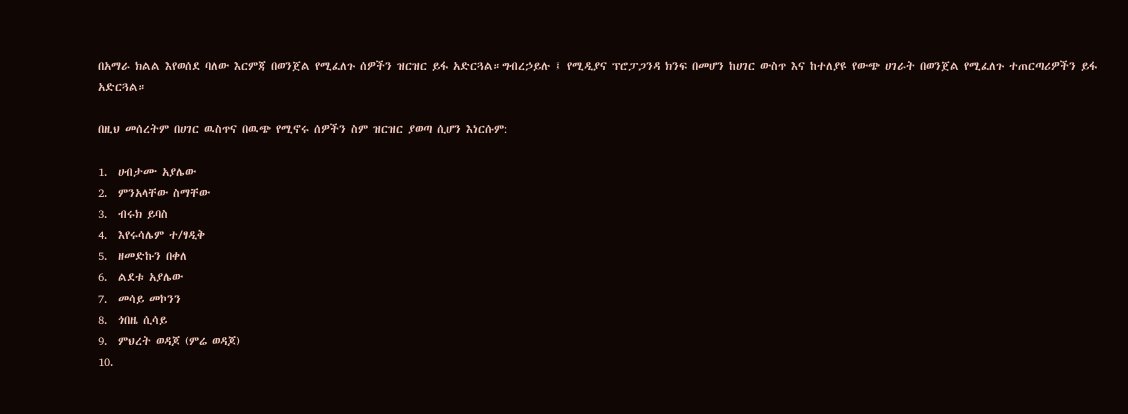በአማራ ክልል እየወሰደ ባለው እርምጃ በወንጀል የሚፈለጉ ሰዎችን ዝርዝር ይፋ አድርጓል።ግብረኃይሉ ፤ የሚዲያና ፕሮፓጋንዳ ክንፍ በመሆን ከሀገር ውስጥ እና ከተለያዩ የውጭ ሀገራት በወንጀል የሚፈለጉ ተጠርጣሪዎችን ይፋ አድርጓል።

በዚህ መሰረትም በሀገር ዉስጥና በዉጭ የሚኖሩ ሰዎችን ስም ዝርዝር ያወጣ ሲሆን እነርሱም:

1.  ሀብታሙ አያሌው
2.  ምንአላቸው ስማቸው
3.  ብሩክ ይባስ
4.  እየሩሳሌም ተ/ፃዲቅ
5.  ዘመድኩን በቀለ
6.  ልደቱ አያሌው
7.  መሳይ መኮንን
8.  ጎበዜ ሲሳይ
9.  ምህረት ወዳጆ (ምሬ ወዳጆ)
10.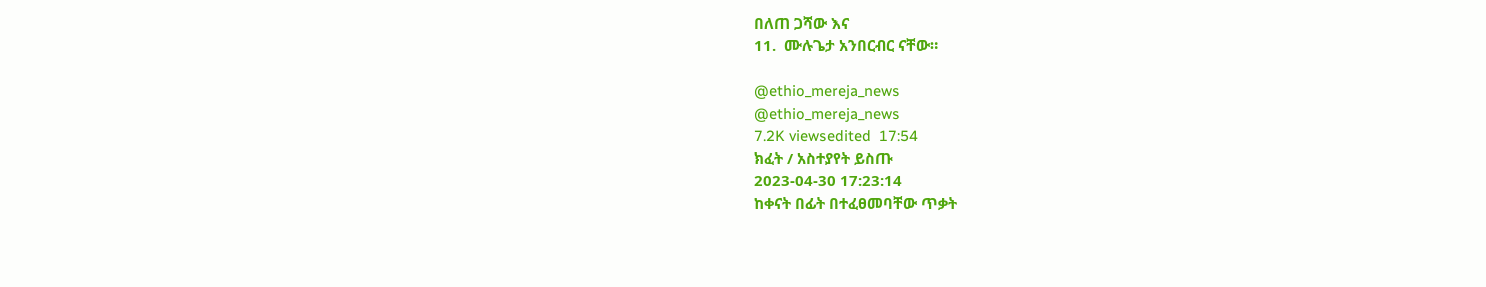በለጠ ጋሻው እና
11.  ሙሉጌታ አንበርብር ናቸው።

@ethio_mereja_news
@ethio_mereja_news
7.2K viewsedited  17:54
ክፈት / አስተያየት ይስጡ
2023-04-30 17:23:14
ከቀናት በፊት በተፈፀመባቸው ጥቃት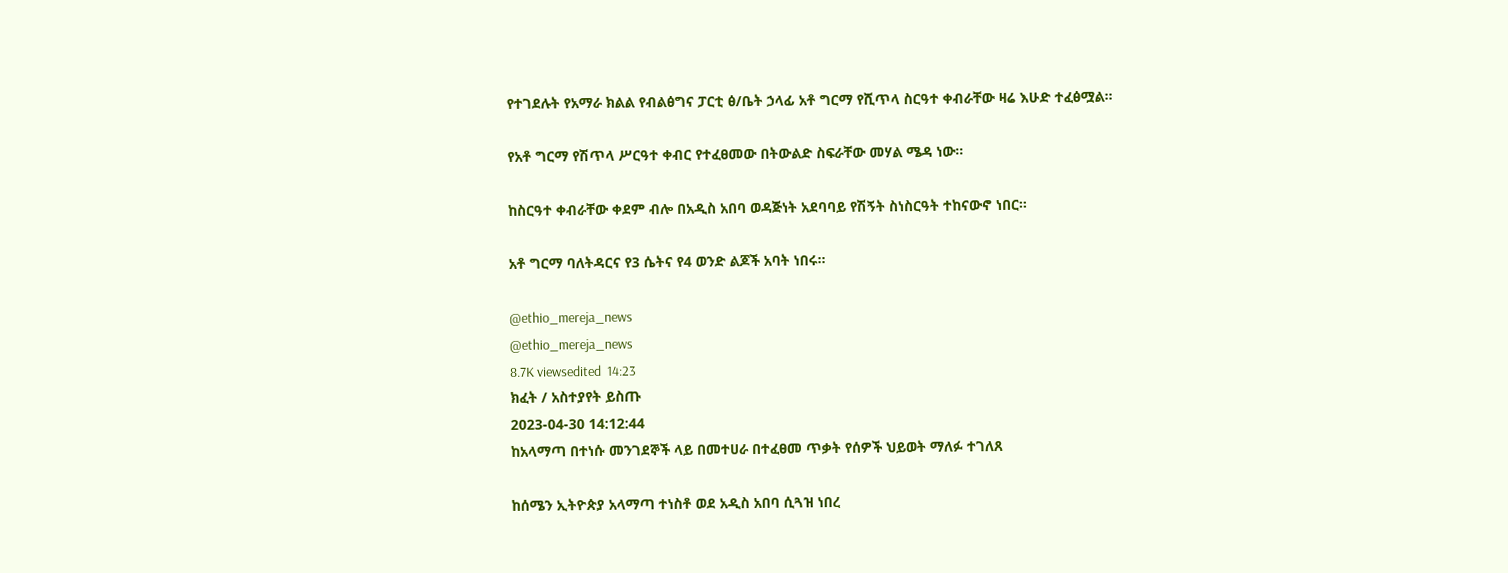የተገደሉት የአማራ ክልል የብልፅግና ፓርቲ ፅ/ቤት ኃላፊ አቶ ግርማ የሺጥላ ስርዓተ ቀብራቸው ዛሬ እሁድ ተፈፅሟል።

የአቶ ግርማ የሽጥላ ሥርዓተ ቀብር የተፈፀመው በትውልድ ስፍራቸው መሃል ሜዳ ነው።

ከስርዓተ ቀብራቸው ቀደም ብሎ በአዲስ አበባ ወዳጅነት አደባባይ የሽኝት ስነስርዓት ተከናውኖ ነበር።

አቶ ግርማ ባለትዳርና የ3 ሴትና የ4 ወንድ ልጆች አባት ነበሩ።

@ethio_mereja_news
@ethio_mereja_news
8.7K viewsedited  14:23
ክፈት / አስተያየት ይስጡ
2023-04-30 14:12:44
ከአላማጣ በተነሱ መንገደኞች ላይ በመተሀራ በተፈፀመ ጥቃት የሰዎች ህይወት ማለፉ ተገለጸ

ከሰሜን ኢትዮጵያ አላማጣ ተነስቶ ወደ አዲስ አበባ ሲጓዝ ነበረ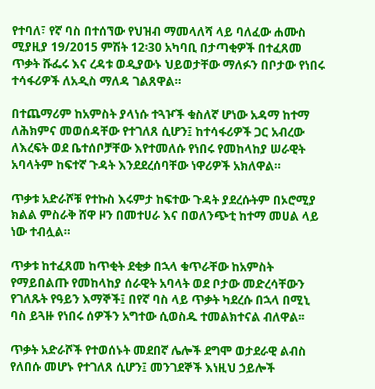የተባለ፣ የኛ ባስ በተሰኘው የህዝብ ማመላለሻ ላይ ባለፈው ሐሙስ ሚያዚያ 19/2015 ምሽት 12፡30 አካባቢ በታጣቂዎች በተፈጸመ ጥቃት ሹፌሩ እና ረዳቱ ወዲያውኑ ህይወታቸው ማለፉን በቦታው የነበሩ ተሳፋሪዎች ለአዲስ ማለዳ ገልጸዋል።

በተጨማሪም ከአምስት ያላነሱ ተጓዦች ቁስለኛ ሆነው አዳማ ከተማ ለሕክምና መወሰዳቸው የተገለጸ ሲሆን፤ ከተሳፋሪዎች ጋር አብረው ለእረፍት ወደ ቤተሰቦቻቸው እየተመለሱ የነበሩ የመከላከያ ሠራዊት አባላትም ከፍተኛ ጉዳት እንደደረሰባቸው ነዋሪዎች አክለዋል።

ጥቃቱ አድራሾቹ የተኩስ እሩምታ ከፍተው ጉዳት ያደረሱትም በኦሮሚያ ክልል ምስራቅ ሸዋ ዞን በመተሀራ እና በወለንጭቲ ከተማ መሀል ላይ ነው ተብሏል።

ጥቃቱ ከተፈጸመ ከጥቂት ደቂቃ በኋላ ቁጥራቸው ከአምስት የማይበልጡ የመከላከያ ሰራዊት አባላት ወደ ቦታው መድረሳቸውን የገለጹት የዓይን እማኞች፤ በየኛ ባስ ላይ ጥቃት ካደረሱ በኋላ በሚኒ ባስ ይጓዙ የነበሩ ሰዎችን አግተው ሲወስዱ ተመልክተናል ብለዋል፡፡

ጥቃት አድራሾች የተወሰኑት መደበኛ ሌሎች ደግሞ ወታደራዊ ልብስ የለበሱ መሆኑ የተገለጸ ሲሆን፤ መንገደኞች እነዚህ ኃይሎች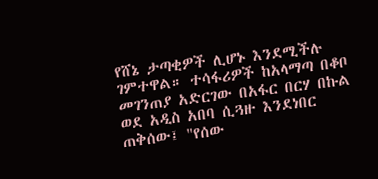የሸኔ ታጣቂዎች ሊሆኑ እንደሚችሉ ገምተዋል። ተሳፋሪዎች ከአላማጣ በቆቦ መገንጠያ አድርገው በአፋር በርሃ በኩል ወደ አዲስ አበባ ሲጓዙ እንደነበር ጠቅሰው፤ "የሰው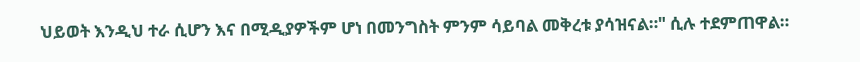ህይወት እንዲህ ተራ ሲሆን እና በሚዲያዎችም ሆነ በመንግስት ምንም ሳይባል መቅረቱ ያሳዝናል።" ሲሉ ተደምጠዋል።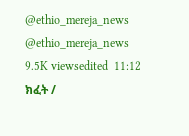@ethio_mereja_news
@ethio_mereja_news
9.5K viewsedited  11:12
ክፈት /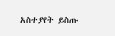አስተያየት ይስጡ